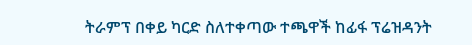ትራምፕ በቀይ ካርድ ስለተቀጣው ተጫዋች ከፊፋ ፕሬዝዳንት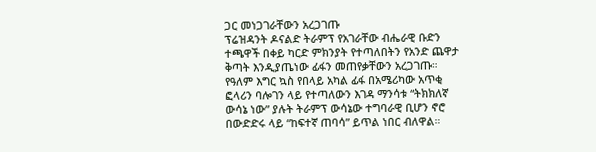ጋር መነጋገራቸውን አረጋገጡ
ፕሬዝዳንት ዶናልድ ትራምፕ የአገራቸው ብሔራዊ ቡድን ተጫዋች በቀይ ካርድ ምክንያት የተጣለበትን የአንድ ጨዋታ ቅጣት እንዲያጤነው ፊፋን መጠየቃቸውን አረጋገጡ።
የዓለም እግር ኳስ የበላይ አካል ፊፋ በአሜሪካው አጥቂ ፎላሪን ባሎገን ላይ የተጣለውን እገዳ ማንሳቱ “ትክክለኛ ውሳኔ ነው” ያሉት ትራምፕ ውሳኔው ተግባራዊ ቢሆን ኖሮ በውድድሩ ላይ “ከፍተኛ ጠባሳ” ይጥል ነበር ብለዋል።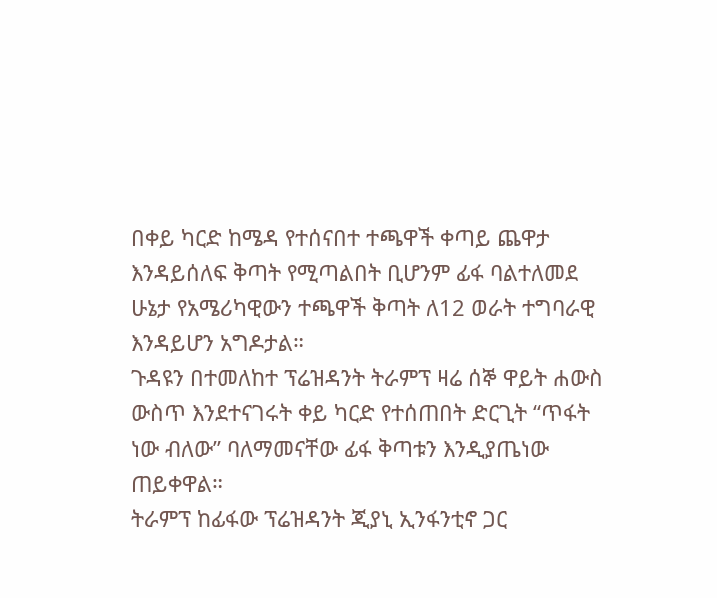በቀይ ካርድ ከሜዳ የተሰናበተ ተጫዋች ቀጣይ ጨዋታ እንዳይሰለፍ ቅጣት የሚጣልበት ቢሆንም ፊፋ ባልተለመደ ሁኔታ የአሜሪካዊውን ተጫዋች ቅጣት ለ12 ወራት ተግባራዊ እንዳይሆን አግዶታል።
ጉዳዩን በተመለከተ ፕሬዝዳንት ትራምፕ ዛሬ ሰኞ ዋይት ሐውስ ውስጥ እንደተናገሩት ቀይ ካርድ የተሰጠበት ድርጊት “ጥፋት ነው ብለው” ባለማመናቸው ፊፋ ቅጣቱን እንዲያጤነው ጠይቀዋል።
ትራምፕ ከፊፋው ፕሬዝዳንት ጂያኒ ኢንፋንቲኖ ጋር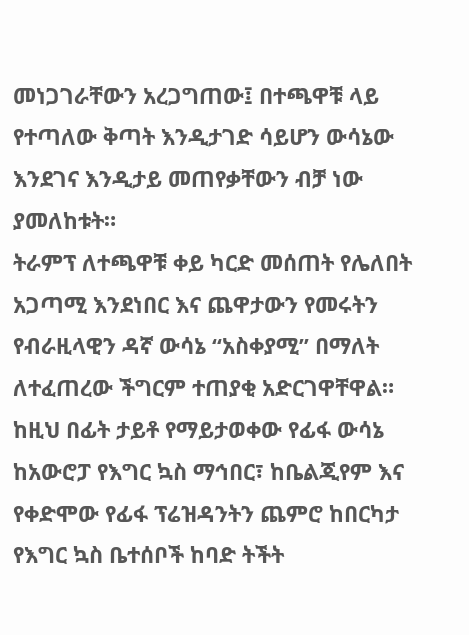መነጋገራቸውን አረጋግጠው፤ በተጫዋቹ ላይ የተጣለው ቅጣት እንዲታገድ ሳይሆን ውሳኔው እንደገና እንዲታይ መጠየቃቸውን ብቻ ነው ያመለከቱት።
ትራምፕ ለተጫዋቹ ቀይ ካርድ መሰጠት የሌለበት አጋጣሚ እንደነበር እና ጨዋታውን የመሩትን የብራዚላዊን ዳኛ ውሳኔ “አስቀያሚ” በማለት ለተፈጠረው ችግርም ተጠያቂ አድርገዋቸዋል።
ከዚህ በፊት ታይቶ የማይታወቀው የፊፋ ውሳኔ ከአውሮፓ የእግር ኳስ ማኅበር፣ ከቤልጂየም እና የቀድሞው የፊፋ ፕሬዝዳንትን ጨምሮ ከበርካታ የእግር ኳስ ቤተሰቦች ከባድ ትችት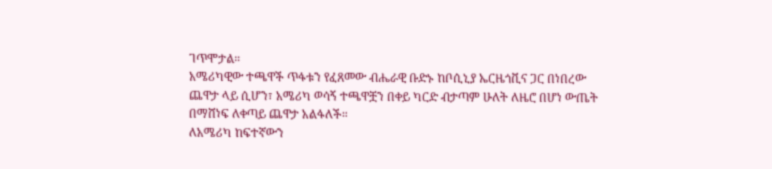ገጥሞታል።
አሜሪካዊው ተጫዋች ጥፋቱን የፈጸመው ብሔራዊ ቡድኑ ከቦሲኒያ ኤርዜጎቪና ጋር በነበረው ጨዋታ ላይ ሲሆን፣ አሜሪካ ወሳኝ ተጫዋቿን በቀይ ካርድ ብታጣም ሁለት ለዜሮ በሆነ ውጤት በማሸነፍ ለቀጣይ ጨዋታ አልፋለች።
ለአሜሪካ ከፍተኛውን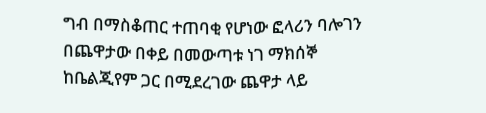ግብ በማስቆጠር ተጠባቂ የሆነው ፎላሪን ባሎገን በጨዋታው በቀይ በመውጣቱ ነገ ማክሰኞ ከቤልጂየም ጋር በሚደረገው ጨዋታ ላይ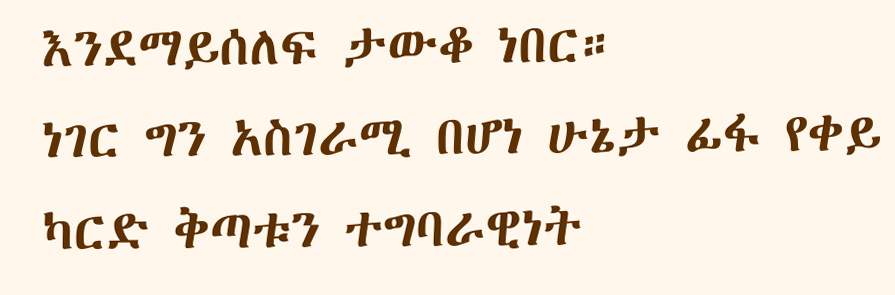እንደማይሰለፍ ታውቆ ነበር።
ነገር ግን አስገራሚ በሆነ ሁኔታ ፊፋ የቀይ ካርድ ቅጣቱን ተግባራዊነት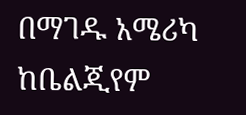በማገዱ አሜሪካ ከቤልጂየም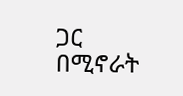ጋር በሚኖራት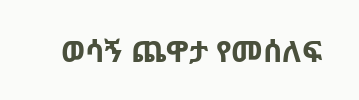ወሳኝ ጨዋታ የመሰለፍ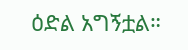ዕድል አግኝቷል።